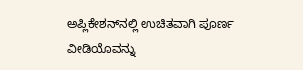ಅಪ್ಲಿಕೇಶನ್‌ನಲ್ಲಿ ಉಚಿತವಾಗಿ ಪೂರ್ಣ ವೀಡಿಯೊವನ್ನು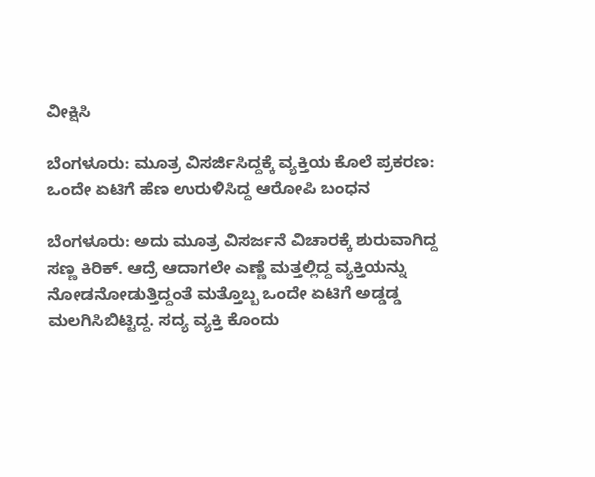ವೀಕ್ಷಿಸಿ

ಬೆಂಗಳೂರು: ಮೂತ್ರ ವಿಸರ್ಜಿಸಿದ್ದಕ್ಕೆ ವ್ಯಕ್ತಿಯ ಕೊಲೆ ಪ್ರಕರಣ: ಒಂದೇ ಏಟಿಗೆ ಹೆಣ ಉರುಳಿಸಿದ್ದ ಆರೋಪಿ ಬಂಧನ

ಬೆಂಗಳೂರು: ಅದು ಮೂತ್ರ ವಿಸರ್ಜನೆ ವಿಚಾರಕ್ಕೆ ಶುರುವಾಗಿದ್ದ ಸಣ್ಣ ಕಿರಿಕ್. ಆದ್ರೆ ಆದಾಗಲೇ ಎಣ್ಣೆ ಮತ್ತಲ್ಲಿದ್ದ ವ್ಯಕ್ತಿಯನ್ನು ನೋಡನೋಡುತ್ತಿದ್ದಂತೆ ಮತ್ತೊಬ್ಬ ಒಂದೇ ಏಟಿಗೆ ಅಡ್ಡಡ್ಡ ಮಲಗಿಸಿಬಿಟ್ಟಿದ್ದ. ಸದ್ಯ ವ್ಯಕ್ತಿ ಕೊಂದು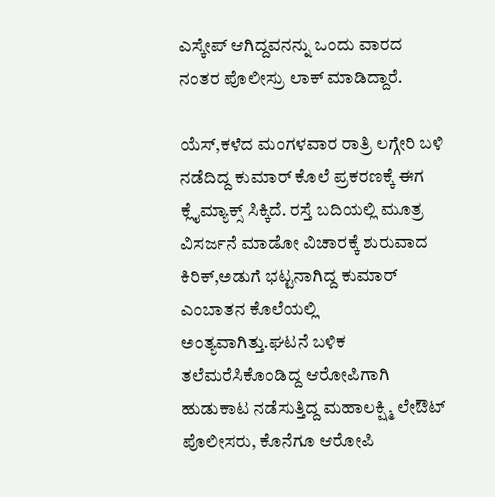ಎಸ್ಕೇಪ್ ಆಗಿದ್ದವನನ್ನು ಒಂದು ವಾರದ ನಂತರ ಪೊಲೀಸ್ರು ಲಾಕ್ ಮಾಡಿದ್ದಾರೆ.

ಯೆಸ್,ಕಳೆದ ಮಂಗಳವಾರ ರಾತ್ರಿ ಲಗ್ಗೇರಿ ಬಳಿ ನಡೆದಿದ್ದ ಕುಮಾರ್ ಕೊಲೆ ಪ್ರಕರಣಕ್ಕೆ ಈಗ ಕ್ಲೈಮ್ಯಾಕ್ಸ್ ಸಿಕ್ಕಿದೆ. ರಸ್ತೆ ಬದಿಯಲ್ಲಿ ಮೂತ್ರ ವಿಸರ್ಜನೆ ಮಾಡೋ ವಿಚಾರಕ್ಕೆ ಶುರುವಾದ ಕಿರಿಕ್,ಅಡುಗೆ ಭಟ್ಟನಾಗಿದ್ದ ಕುಮಾರ್ ಎಂಬಾತನ ಕೊಲೆಯಲ್ಲಿ ಅಂತ್ಯವಾಗಿತ್ತು.ಘಟನೆ ಬಳಿಕ ತಲೆಮರೆಸಿಕೊಂಡಿದ್ದ ಆರೋಪಿಗಾಗಿ ಹುಡುಕಾಟ ನಡೆಸುತ್ತಿದ್ದ ಮಹಾಲಕ್ಷ್ಮಿ ಲೇಔಟ್ ಪೊಲೀಸರು, ಕೊನೆಗೂ ಆರೋಪಿ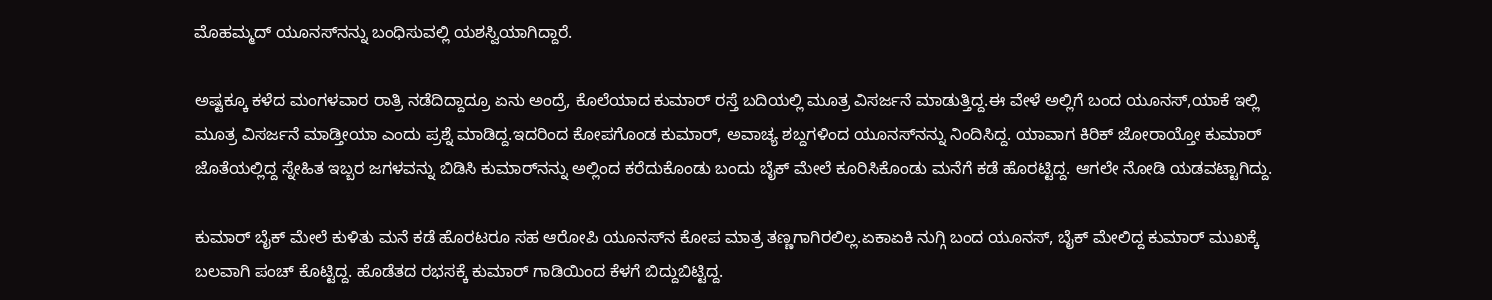ಮೊಹಮ್ಮದ್ ಯೂನಸ್‌ನನ್ನು ಬಂಧಿಸುವಲ್ಲಿ ಯಶಸ್ವಿಯಾಗಿದ್ದಾರೆ.

ಅಷ್ಟಕ್ಕೂ ಕಳೆದ ಮಂಗಳವಾರ ರಾತ್ರಿ ನಡೆದಿದ್ದಾದ್ರೂ ಏನು ಅಂದ್ರೆ, ಕೊಲೆಯಾದ ಕುಮಾರ್ ರಸ್ತೆ ಬದಿಯಲ್ಲಿ ಮೂತ್ರ ವಿಸರ್ಜನೆ ಮಾಡುತ್ತಿದ್ದ.ಈ ವೇಳೆ ಅಲ್ಲಿಗೆ ಬಂದ ಯೂನಸ್,ಯಾಕೆ ಇಲ್ಲಿ ಮೂತ್ರ ವಿಸರ್ಜನೆ ಮಾಡ್ತೀಯಾ ಎಂದು ಪ್ರಶ್ನೆ ಮಾಡಿದ್ದ.ಇದರಿಂದ ಕೋಪಗೊಂಡ ಕುಮಾರ್, ಅವಾಚ್ಯ ಶಬ್ದಗಳಿಂದ ಯೂನಸ್‌ನನ್ನು ನಿಂದಿಸಿದ್ದ. ಯಾವಾಗ ಕಿರಿಕ್ ಜೋರಾಯ್ತೋ ಕುಮಾರ್ ಜೊತೆಯಲ್ಲಿದ್ದ ಸ್ನೇಹಿತ ಇಬ್ಬರ ಜಗಳವನ್ನು ಬಿಡಿಸಿ ಕುಮಾರ್‌ನನ್ನು ಅಲ್ಲಿಂದ ಕರೆದುಕೊಂಡು ಬಂದು ಬೈಕ್ ಮೇಲೆ ಕೂರಿಸಿಕೊಂಡು ಮನೆಗೆ ಕಡೆ ಹೊರಟ್ಟಿದ್ದ. ಆಗಲೇ ನೋಡಿ ಯಡವಟ್ಟಾಗಿದ್ದು.

ಕುಮಾರ್ ಬೈಕ್ ಮೇಲೆ ಕುಳಿತು ಮನೆ ಕಡೆ ಹೊರಟರೂ ಸಹ ಆರೋಪಿ ಯೂನಸ್‌ನ ಕೋಪ ಮಾತ್ರ ತಣ್ಣಗಾಗಿರಲಿಲ್ಲ.ಏಕಾಏಕಿ ನುಗ್ಗಿ ಬಂದ ಯೂನಸ್, ಬೈಕ್ ಮೇಲಿದ್ದ ಕುಮಾರ್ ಮುಖಕ್ಕೆ ಬಲವಾಗಿ ಪಂಚ್ ಕೊಟ್ಟಿದ್ದ. ಹೊಡೆತದ ರಭಸಕ್ಕೆ ಕುಮಾರ್ ಗಾಡಿಯಿಂದ ಕೆಳಗೆ ಬಿದ್ದುಬಿಟ್ಟಿದ್ದ.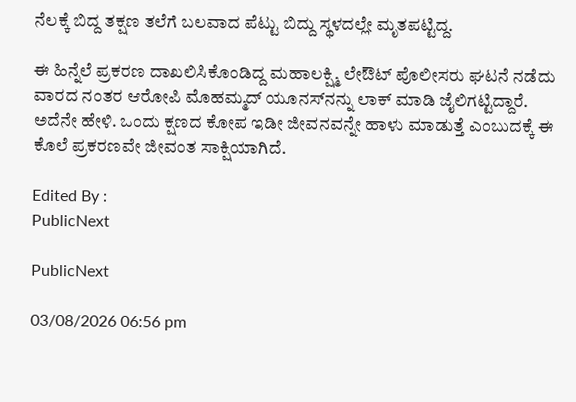ನೆಲಕ್ಕೆ ಬಿದ್ದ ತಕ್ಷಣ ತಲೆಗೆ ಬಲವಾದ ಪೆಟ್ಟು ಬಿದ್ದು ಸ್ಥಳದಲ್ಲೇ ಮೃತಪಟ್ಟಿದ್ದ.

ಈ ಹಿನ್ನೆಲೆ ಪ್ರಕರಣ ದಾಖಲಿಸಿಕೊಂಡಿದ್ದ ಮಹಾಲಕ್ಷ್ಮಿ ಲೇಔಟ್ ಪೊಲೀಸರು ಘಟನೆ ನಡೆದು ವಾರದ ನಂತರ ಆರೋಪಿ ಮೊಹಮ್ಮದ್ ಯೂನಸ್‌ನನ್ನು ಲಾಕ್ ಮಾಡಿ ಜೈಲಿಗಟ್ಟಿದ್ದಾರೆ. ಅದೆನೇ ಹೇಳಿ. ಒಂದು ಕ್ಷಣದ ಕೋಪ ಇಡೀ ಜೀವನವನ್ನೇ ಹಾಳು ಮಾಡುತ್ತೆ ಎಂಬುದಕ್ಕೆ ಈ ಕೊಲೆ ಪ್ರಕರಣವೇ ಜೀವಂತ ಸಾಕ್ಷಿಯಾಗಿದೆ‌.

Edited By :
PublicNext

PublicNext

03/08/2026 06:56 pm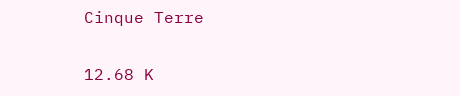Cinque Terre

12.68 K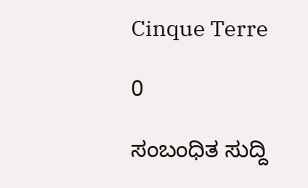Cinque Terre

0

ಸಂಬಂಧಿತ ಸುದ್ದಿ